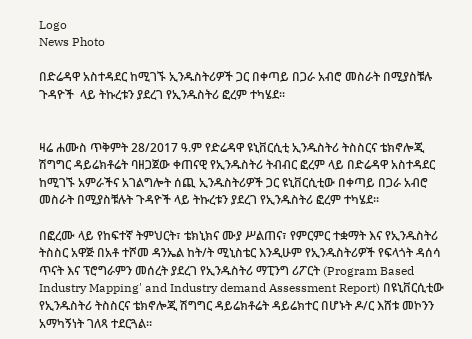Logo
News Photo

በድሬዳዋ አስተዳደር ከሚገኙ ኢንዱስትሪዎች ጋር በቀጣይ በጋራ አብሮ መስራት በሚያስቹሉ ጉዳዮች  ላይ ትኩረቱን ያደረገ የኢንዱስትሪ ፎረም ተካሄደ፡፡


ዛሬ ሐሙስ ጥቅምት 28/2017 ዓ.ም የድሬዳዋ ዩኒቨርሲቲ ኢንዱስትሪ ትስስርና ቴክኖሎጂ ሽግግር ዳይሬክቶሬት ባዘጋጀው ቀጠናዊ የኢንዱስትሪ ትብብር ፎረም ላይ በድሬዳዋ አስተዳደር ከሚገኙ አምራችና አገልግሎት ሰጪ ኢንዱስትሪዎች ጋር ዩኒቨርሲቲው በቀጣይ በጋራ አብሮ መስራት በሚያስቹሉት ጉዳዮች ላይ ትኩረቱን ያደረገ የኢንዱስትሪ ፎረም ተካሄደ፡፡

በፎረሙ ላይ የከፍተኛ ትምህርት፣ ቴክኒክና ሙያ ሥልጠና፣ የምርምር ተቋማት እና የኢንዱስትሪ ትስስር አዋጅ በአቶ ተሾመ ዳንኤል ከት/ት ሚኒስቴር እንዲሁም የኢንዱስትሪዎች የፍላጎት ዳሰሳ ጥናት እና ፕሮግራምን መሰረት ያደረገ የኢንዱስትሪ ማፒንግ ሪፖርት (Program Based Industry Mapping' and Industry demand Assessment Report) በዩኒቨርሲቲው የኢንዱስትሪ ትስስርና ቴክኖሎጂ ሽግግር ዳይሬክቶሬት ዳይሬክተር በሆኑት ዶ/ር እሸቱ መኮንን አማካኝነት ገለጻ ተደርጓል።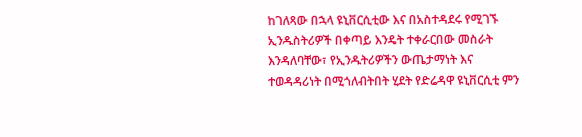ከገለጻው በኋላ ዩኒቨርሲቲው እና በአስተዳደሩ የሚገኙ ኢንዱስትሪዎች በቀጣይ እንዴት ተቀራርበው መስራት እንዳለባቸው፣ የኢንዱትሪዎችን ውጤታማነት እና ተወዳዳሪነት በሚጎለብትበት ሂደት የድሬዳዋ ዩኒቨርሲቲ ምን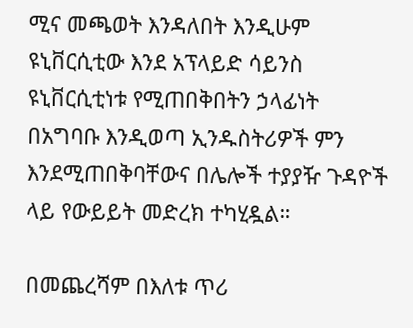ሚና መጫወት እንዳለበት እንዲሁም ዩኒቨርሲቲው እንደ አፕላይድ ሳይንስ ዩኒቨርሲቲነቱ የሚጠበቅበትን ኃላፊነት በአግባቡ እንዲወጣ ኢንዱስትሪዎች ምን እንደሚጠበቅባቸውና በሌሎች ተያያዥ ጉዳዮች ላይ የውይይት መድረክ ተካሂዷል።

በመጨረሻም በእለቱ ጥሪ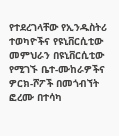የተደረገላቸው የኢንዱስትሪ ተወካዮችና የዩኒቨርሲቲው መምህራን በዩኒቨርሲቲው የሚገኙ ቤተ-ሙከራዎችና ዎርክ-ሾፖች በመጎብኘት ፎረሙ በተሳካ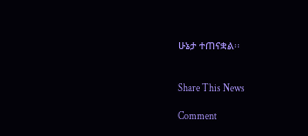ሁኔታ ተጠናቋል፡፡


Share This News

Comment